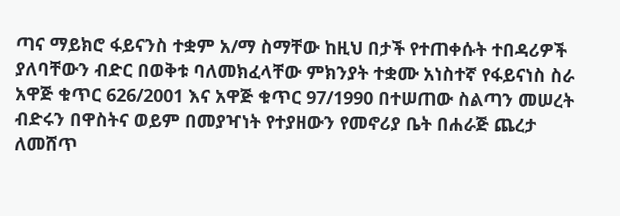ጣና ማይክሮ ፋይናንስ ተቋም አ/ማ ስማቸው ከዚህ በታች የተጠቀሱት ተበዳሪዎች ያለባቸውን ብድር በወቅቱ ባለመክፈላቸው ምክንያት ተቋሙ አነስተኛ የፋይናነስ ስራ አዋጅ ቁጥር 626/2001 እና አዋጅ ቁጥር 97/1990 በተሠጠው ስልጣን መሠረት ብድሩን በዋስትና ወይም በመያዣነት የተያዘውን የመኖሪያ ቤት በሐራጅ ጨረታ ለመሸጥ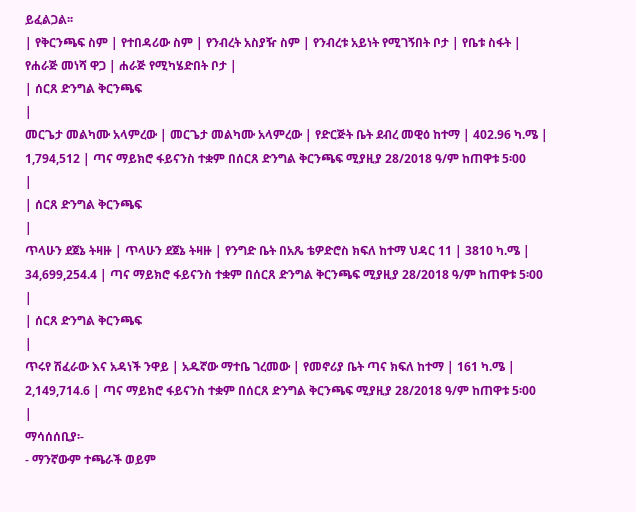ይፈልጋል፡፡
| የቅርንጫፍ ስም | የተበዳሪው ስም | የንብረት አስያዥ ስም | የንብረቱ አይነት የሚገኝበት ቦታ | የቤቱ ስፋት | የሐራጅ መነሻ ዋጋ | ሐራጅ የሚካሄድበት ቦታ |
| ሰርጸ ድንግል ቅርንጫፍ
|
መርጌታ መልካሙ አላምረው | መርጌታ መልካሙ አላምረው | የድርጅት ቤት ደብረ መዊዕ ከተማ | 402.96 ካ.ሜ | 1,794,512 | ጣና ማይክሮ ፋይናንስ ተቋም በሰርጸ ድንግል ቅርንጫፍ ሚያዚያ 28/2018 ዓ/ም ከጠዋቱ 5፡00
|
| ሰርጸ ድንግል ቅርንጫፍ
|
ጥላሁን ደጀኔ ትዛዙ | ጥላሁን ደጀኔ ትዛዙ | የንግድ ቤት በአጼ ቴዎድሮስ ክፍለ ከተማ ህዳር 11 | 3810 ካ.ሜ | 34,699,254.4 | ጣና ማይክሮ ፋይናንስ ተቋም በሰርጸ ድንግል ቅርንጫፍ ሚያዚያ 28/2018 ዓ/ም ከጠዋቱ 5፡00
|
| ሰርጸ ድንግል ቅርንጫፍ
|
ጥሩየ ሽፈራው እና አዳነች ንዋይ | አዱኛው ማተቤ ገረመው | የመኖሪያ ቤት ጣና ክፍለ ከተማ | 161 ካ.ሜ | 2,149,714.6 | ጣና ማይክሮ ፋይናንስ ተቋም በሰርጸ ድንግል ቅርንጫፍ ሚያዚያ 28/2018 ዓ/ም ከጠዋቱ 5፡00
|
ማሳሰሰቢያ፡-
- ማንኛውም ተጫራች ወይም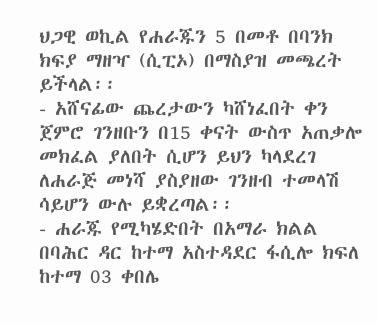ህጋዊ ወኪል የሐራጁን 5 በመቶ በባንክ ክፍያ ማዘዣ (ሲፒኦ) በማስያዝ መጫረት ይችላል፡፡
- አሸናፊው ጨረታውን ካሸነፈበት ቀን ጀምሮ ገንዘቡን በ15 ቀናት ውስጥ አጠቃሎ መክፈል ያለበት ሲሆን ይህን ካላደረገ ለሐራጅ መነሻ ያስያዘው ገንዘብ ተመላሽ ሳይሆን ውሉ ይቋረጣል፡፡
- ሐራጁ የሚካሄድበት በአማራ ክልል በባሕር ዳር ከተማ አስተዳደር ፋሲሎ ክፍለ ከተማ 03 ቀበሌ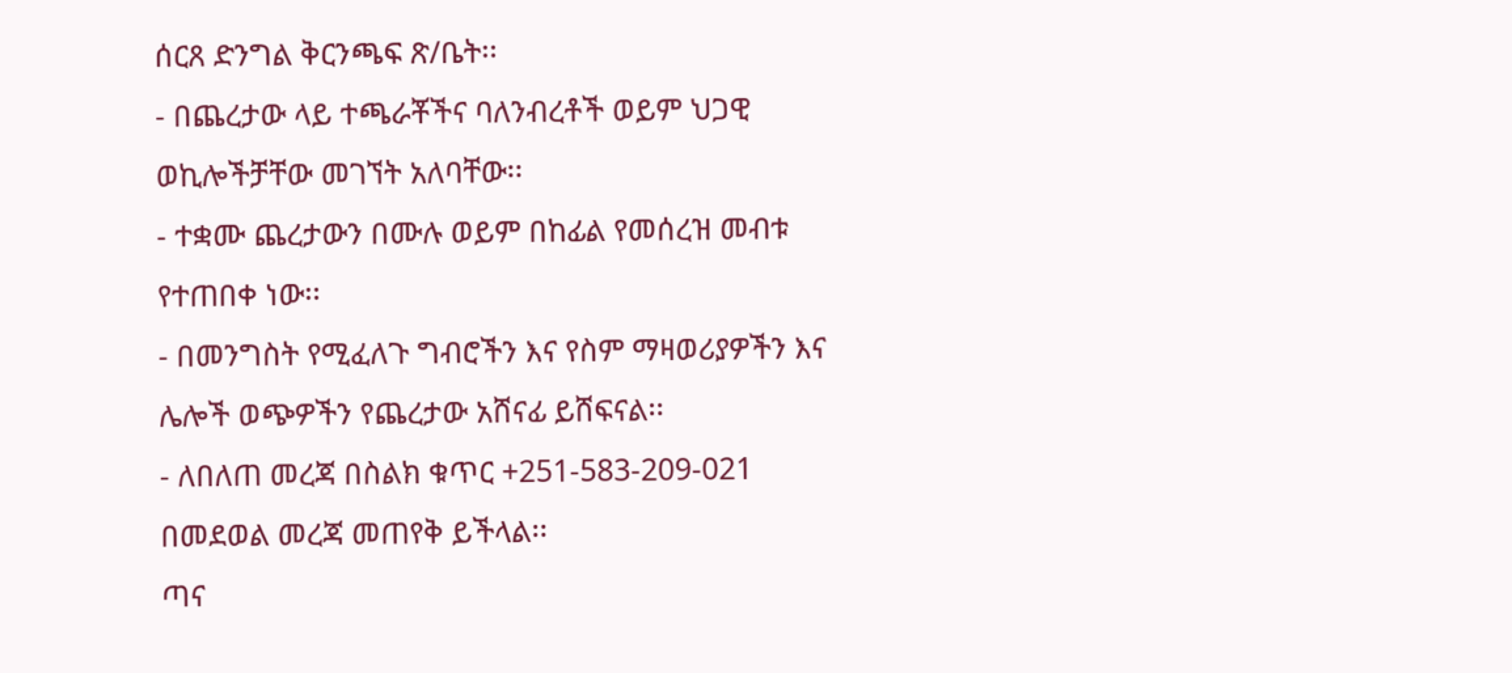ሰርጸ ድንግል ቅርንጫፍ ጽ/ቤት፡፡
- በጨረታው ላይ ተጫራቾችና ባለንብረቶች ወይም ህጋዊ ወኪሎችቻቸው መገኘት አለባቸው፡፡
- ተቋሙ ጨረታውን በሙሉ ወይም በከፊል የመሰረዝ መብቱ የተጠበቀ ነው፡፡
- በመንግስት የሚፈለጉ ግብሮችን እና የስም ማዛወሪያዎችን እና ሌሎች ወጭዎችን የጨረታው አሸናፊ ይሸፍናል፡፡
- ለበለጠ መረጃ በስልክ ቁጥር +251-583-209-021 በመደወል መረጃ መጠየቅ ይችላል፡፡
ጣና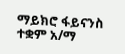ማይክሮ ፋይናንስ ተቋም አ/ማ